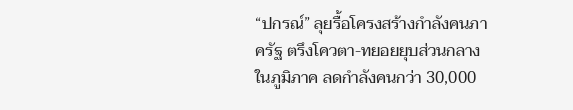“ปกรณ์” ลุยรื้อโครงสร้างกำลังคนภาครัฐ ตรึงโควตา-ทยอยยุบส่วนกลางในภูมิภาค ลดกำลังคนกว่า 30,000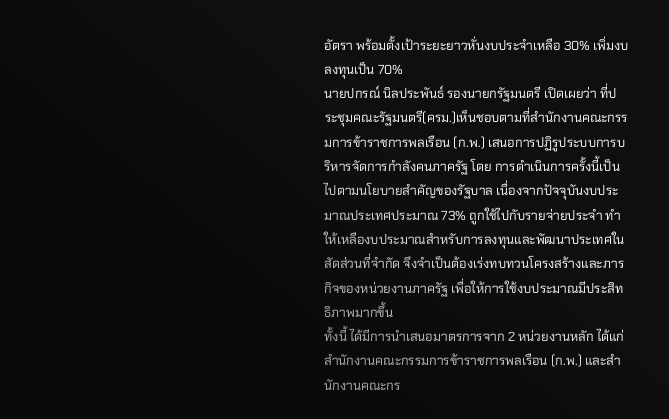อัตรา พร้อมตั้งเป้าระยะยาวหั่นงบประจำเหลือ 30% เพิ่มงบลงทุนเป็น 70%
นายปกรณ์ นิลประพันธ์ รองนายกรัฐมนตรี เปิดเผยว่า ที่ประชุมคณะรัฐมนตรี(ครม.)เห็นชอบตามที่สำนักงานคณะกรรมการข้าราชการพลเรือน (ก.พ.) เสนอการปฏิรูประบบการบริหารจัดการกำลังคนภาครัฐ โดย การดำเนินการครั้งนี้เป็นไปตามนโยบายสำคัญของรัฐบาล เนื่องจากปัจจุบันงบประมาณประเทศประมาณ 73% ถูกใช้ไปกับรายจ่ายประจำ ทำให้เหลืองบประมาณสำหรับการลงทุนและพัฒนาประเทศในสัดส่วนที่จำกัด จึงจำเป็นต้องเร่งทบทวนโครงสร้างและภารกิจของหน่วยงานภาครัฐ เพื่อให้การใช้งบประมาณมีประสิทธิภาพมากขึ้น
ทั้งนี้ ได้มีการนำเสนอมาตรการจาก 2 หน่วยงานหลัก ได้แก่ สำนักงานคณะกรรมการข้าราชการพลเรือน (ก.พ.) และสำนักงานคณะกร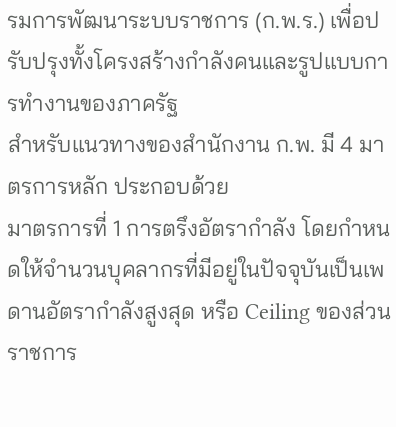รมการพัฒนาระบบราชการ (ก.พ.ร.) เพื่อปรับปรุงทั้งโครงสร้างกำลังคนและรูปแบบการทำงานของภาครัฐ
สำหรับแนวทางของสำนักงาน ก.พ. มี 4 มาตรการหลัก ประกอบด้วย
มาตรการที่ 1 การตรึงอัตรากำลัง โดยกำหนดให้จำนวนบุคลากรที่มีอยู่ในปัจจุบันเป็นเพดานอัตรากำลังสูงสุด หรือ Ceiling ของส่วนราชการ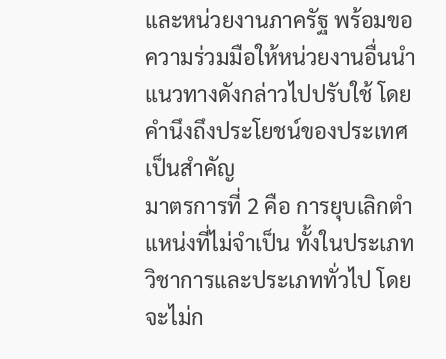และหน่วยงานภาครัฐ พร้อมขอความร่วมมือให้หน่วยงานอื่นนำแนวทางดังกล่าวไปปรับใช้ โดยคำนึงถึงประโยชน์ของประเทศเป็นสำคัญ
มาตรการที่ 2 คือ การยุบเลิกตำแหน่งที่ไม่จำเป็น ทั้งในประเภทวิชาการและประเภททั่วไป โดยจะไม่ก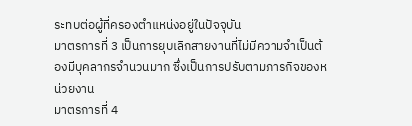ระทบต่อผู้ที่ครองตำแหน่งอยู่ในปัจจุบัน
มาตรการที่ 3 เป็นการยุบเลิกสายงานที่ไม่มีความจำเป็นต้องมีบุคลากรจำนวนมาก ซึ่งเป็นการปรับตามภารกิจของหน่วยงาน
มาตรการที่ 4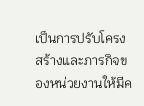เป็นการปรับโครงสร้างและภารกิจของหน่วยงานให้มีค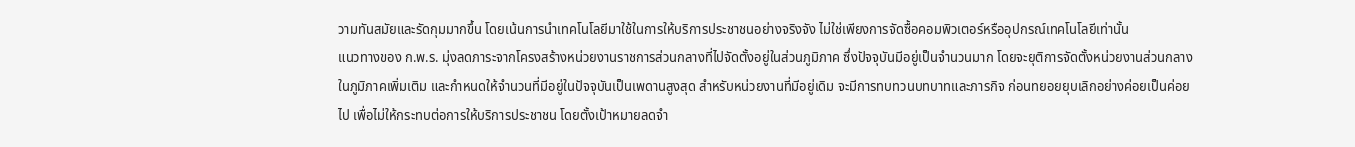วามทันสมัยและรัดกุมมากขึ้น โดยเน้นการนำเทคโนโลยีมาใช้ในการให้บริการประชาชนอย่างจริงจัง ไม่ใช่เพียงการจัดซื้อคอมพิวเตอร์หรืออุปกรณ์เทคโนโลยีเท่านั้น
แนวทางของ ก.พ.ร. มุ่งลดภาระจากโครงสร้างหน่วยงานราชการส่วนกลางที่ไปจัดตั้งอยู่ในส่วนภูมิภาค ซึ่งปัจจุบันมีอยู่เป็นจำนวนมาก โดยจะยุติการจัดตั้งหน่วยงานส่วนกลางในภูมิภาคเพิ่มเติม และกำหนดให้จำนวนที่มีอยู่ในปัจจุบันเป็นเพดานสูงสุด สำหรับหน่วยงานที่มีอยู่เดิม จะมีการทบทวนบทบาทและภารกิจ ก่อนทยอยยุบเลิกอย่างค่อยเป็นค่อยไป เพื่อไม่ให้กระทบต่อการให้บริการประชาชน โดยตั้งเป้าหมายลดจำ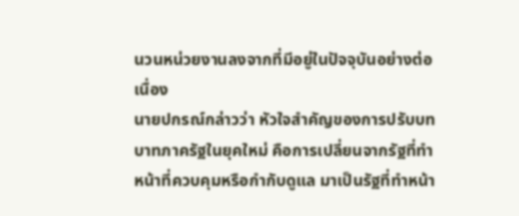นวนหน่วยงานลงจากที่มีอยู่ในปัจจุบันอย่างต่อเนื่อง
นายปกรณ์กล่าวว่า หัวใจสำคัญของการปรับบทบาทภาครัฐในยุคใหม่ คือการเปลี่ยนจากรัฐที่ทำหน้าที่ควบคุมหรือกำกับดูแล มาเป็นรัฐที่ทำหน้า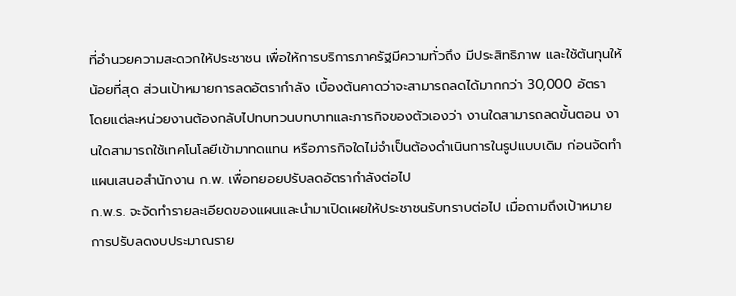ที่อำนวยความสะดวกให้ประชาชน เพื่อให้การบริการภาครัฐมีความทั่วถึง มีประสิทธิภาพ และใช้ต้นทุนให้น้อยที่สุด ส่วนเป้าหมายการลดอัตรากำลัง เบื้องต้นคาดว่าจะสามารถลดได้มากกว่า 30,000 อัตรา
โดยแต่ละหน่วยงานต้องกลับไปทบทวนบทบาทและภารกิจของตัวเองว่า งานใดสามารถลดขั้นตอน งานใดสามารถใช้เทคโนโลยีเข้ามาทดแทน หรือภารกิจใดไม่จำเป็นต้องดำเนินการในรูปแบบเดิม ก่อนจัดทำแผนเสนอสำนักงาน ก.พ. เพื่อทยอยปรับลดอัตรากำลังต่อไป
ก.พ.ร. จะจัดทำรายละเอียดของแผนและนำมาเปิดเผยให้ประชาชนรับทราบต่อไป เมื่อถามถึงเป้าหมายการปรับลดงบประมาณราย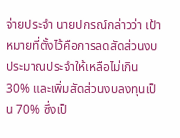จ่ายประจำ นายปกรณ์กล่าวว่า เป้าหมายที่ตั้งไว้คือการลดสัดส่วนงบประมาณประจำให้เหลือไม่เกิน 30% และเพิ่มสัดส่วนงบลงทุนเป็น 70% ซึ่งเป็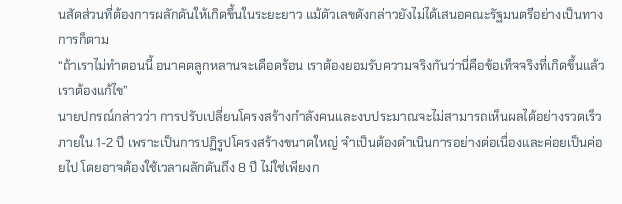นสัดส่วนที่ต้องการผลักดันให้เกิดขึ้นในระยะยาว แม้ตัวเลขดังกล่าวยังไม่ได้เสนอคณะรัฐมนตรีอย่างเป็นทางการก็ตาม
“ถ้าเราไม่ทำตอนนี้ อนาคตลูกหลานจะเดือดร้อน เราต้องยอมรับความจริงกันว่านี่คือข้อเท็จจริงที่เกิดขึ้นแล้วเราต้องแก้ไข”
นายปกรณ์กล่าวว่า การปรับเปลี่ยนโครงสร้างกำลังคนและงบประมาณจะไม่สามารถเห็นผลได้อย่างรวดเร็วภายใน 1-2 ปี เพราะเป็นการปฏิรูปโครงสร้างขนาดใหญ่ จำเป็นต้องดำเนินการอย่างต่อเนื่องและค่อยเป็นค่อยไป โดยอาจต้องใช้เวลาผลักดันถึง 8 ปี ไม่ใช่เพียงก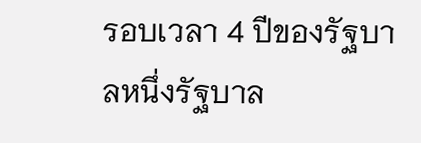รอบเวลา 4 ปีของรัฐบาลหนึ่งรัฐบาล